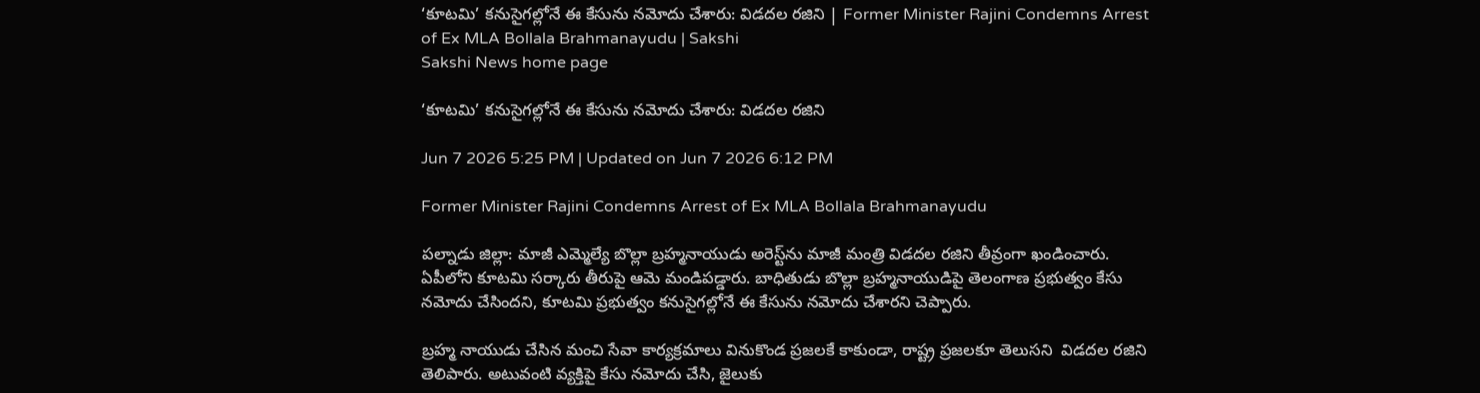‘కూటమి’ కనుసైగల్లోనే ఈ కేసును నమోదు చేశారు: విడదల రజిని | Former Minister Rajini Condemns Arrest of Ex MLA Bollala Brahmanayudu | Sakshi
Sakshi News home page

‘కూటమి’ కనుసైగల్లోనే ఈ కేసును నమోదు చేశారు: విడదల రజిని

Jun 7 2026 5:25 PM | Updated on Jun 7 2026 6:12 PM

Former Minister Rajini Condemns Arrest of Ex MLA Bollala Brahmanayudu

పల్నాడు జిల్లా: మాజీ ఎమ్మెల్యే బొల్లా బ్రహ్మనాయుడు అరెస్ట్‌ను మాజీ మంత్రి విడదల రజిని తీవ్రంగా ఖండించారు. ఏపీలోని కూటమి సర్కారు తీరుపై ఆమె మండిపడ్డారు. బాధితుడు బొల్లా బ్రహ్మనాయుడిపై తెలంగాణ ప్రభుత్వం కేసు నమోదు చేసిందని, కూటమి ప్రభుత్వం కనుసైగల్లోనే ఈ కేసును నమోదు చేశారని చెప్పారు.

బ్రహ్మ నాయుడు చేసిన మంచి సేవా కార్యక్రమాలు వినుకొండ ప్రజలకే కాకుండా, రాష్ట్ర ప్రజలకూ తెలుసని  విడదల రజిని తెలిపారు. అటువంటి వ్యక్తిపై కేసు నమోదు చేసి, జైలుకు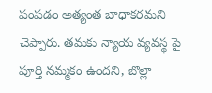పంపడం అత్యంత బాధాకరమని చెప్పారు. తమకు న్యాయ వ్యవస్థ పై పూర్తి నమ్మకం ఉందని, బొల్లా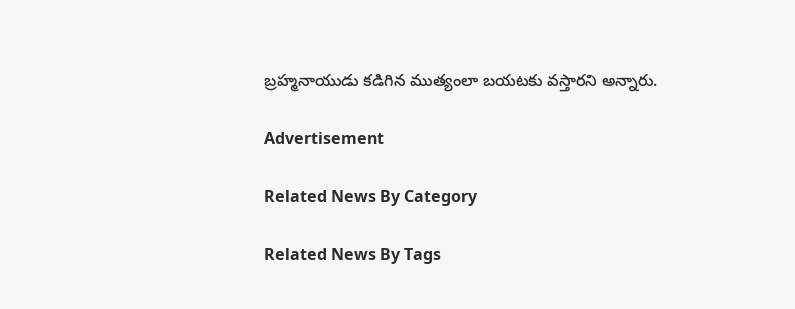బ్రహ్మనాయుడు కడిగిన ముత్యంలా బయటకు వస్తారని అన్నారు.

Advertisement

Related News By Category

Related News By Tags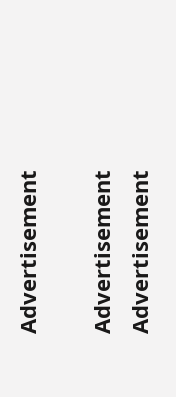Advertisement

Advertisement
Advertisement